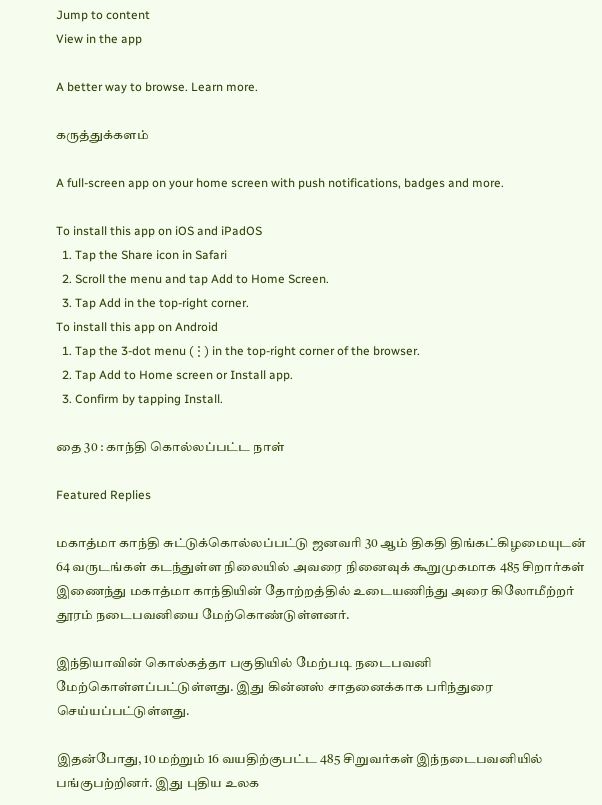Jump to content
View in the app

A better way to browse. Learn more.

கருத்துக்களம்

A full-screen app on your home screen with push notifications, badges and more.

To install this app on iOS and iPadOS
  1. Tap the Share icon in Safari
  2. Scroll the menu and tap Add to Home Screen.
  3. Tap Add in the top-right corner.
To install this app on Android
  1. Tap the 3-dot menu (⋮) in the top-right corner of the browser.
  2. Tap Add to Home screen or Install app.
  3. Confirm by tapping Install.

தை 30 : காந்தி கொல்லப்பட்ட நாள்

Featured Replies

மகாத்மா காந்தி சுட்டுக்கொல்லப்பட்டு ஜனவரி 30 ஆம் திகதி திங்கட்கிழமையுடன் 64 வருடங்கள் கடந்துள்ள நிலையில் அவரை நினைவுக் கூறுமுகமாக 485 சிறார்கள் இணைந்து மகாத்மா காந்தியின் தோற்றத்தில் உடையணிந்து அரை கிலோமீற்றர் தூரம் நடைபவனியை மேற்கொண்டுள்ளனர்.

இந்தியாவின் கொல்கத்தா பகுதியில் மேற்படி நடைபவனி மேற்கொள்ளப்பட்டுள்ளது. இது கின்னஸ் சாதனைக்காக பரிந்துரை செய்யப்பட்டுள்ளது.

இதன்போது, 10 மற்றும் 16 வயதிற்குபட்ட 485 சிறுவர்கள் இந்நடைபவனியில் பங்குபற்றினர். இது புதிய உலக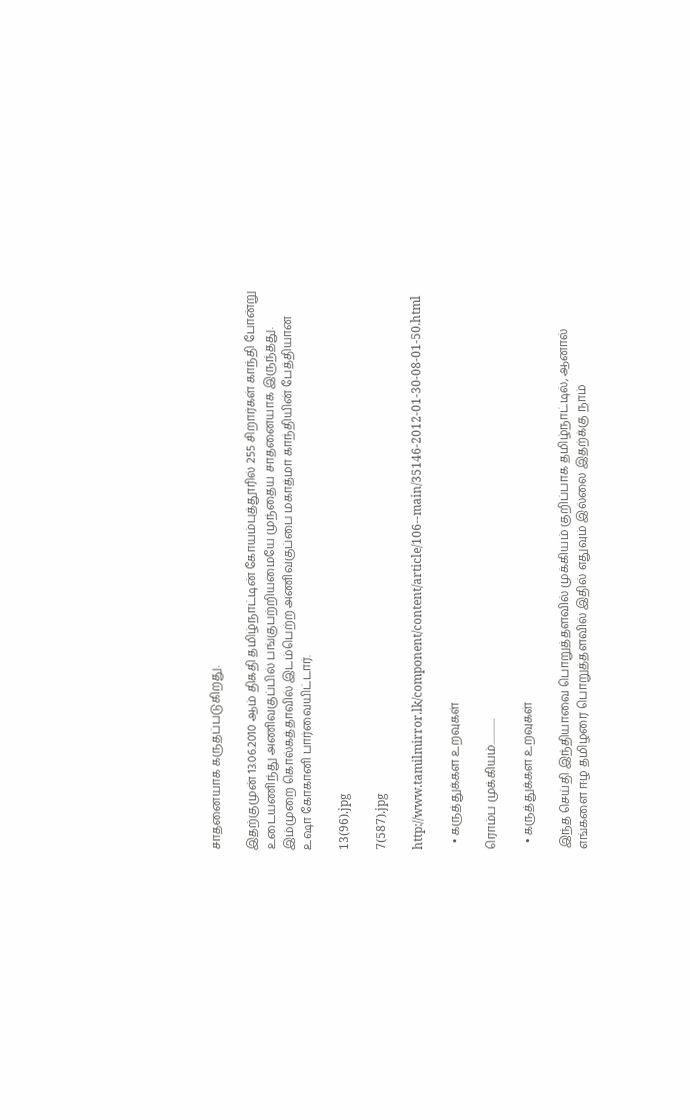சாதனையாக கருதப்படுகிறது.

இதற்குமுன் 13.06.2010 ஆம் திகதி தமிழ்நாட்டின் கோயம்புத்தூரில் 255 சிறார்கள் காந்தி போன்று உடையணிந்து அணிவகுப்பில் பங்குபற்றியமையே முந்தைய சாதனையாக இருந்தது. இம்முறை கொல்கத்தாவில் இடம்பெற்ற அணிவகுப்பை மகாத்மா காந்தியின் பேத்தியான உஷா கோகானி பார்வையிட்டார்.

13(96).jpg

7(587).jpg

http://www.tamilmirror.lk/component/content/article/106--main/35146-2012-01-30-08-01-50.html

  • கருத்துக்கள உறவுகள்

ரொம்ப முக்கியம்.............

  • கருத்துக்கள உறவுகள்

இந்த செய்தி இந்தியாவை பொறுத்தளவில் முக்கியம் குறிப்பாக தமிழ்நாட்டில், ஆனால் எங்களை ஈழ தமிழரை பொறுத்தளவில் இதில் எதுவும் இல்லை இதற்க்கு நாம்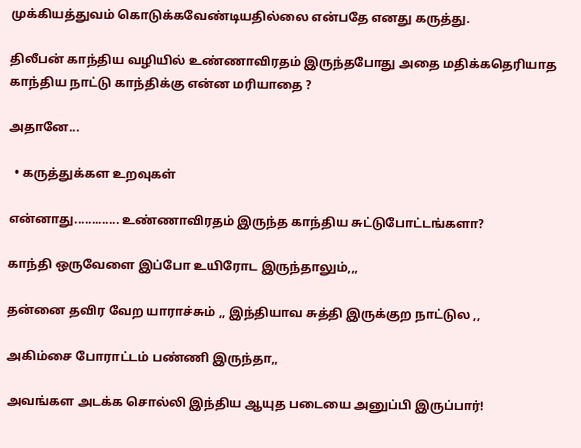முக்கியத்துவம் கொடுக்கவேண்டியதில்லை என்பதே எனது கருத்து.

திலீபன் காந்திய வழியில் உண்ணாவிரதம் இருந்தபோது அதை மதிக்கதெரியாத காந்திய நாட்டு காந்திக்கு என்ன மரியாதை ?

அதானே...

  • கருத்துக்கள உறவுகள்

என்னாது............. உண்ணாவிரதம் இருந்த காந்திய சுட்டுபோட்டங்களா?

காந்தி ஒருவேளை இப்போ உயிரோட இருந்தாலும்,,,

தன்னை தவிர வேற யாராச்சும் ,, இந்தியாவ சுத்தி இருக்குற நாட்டுல ,,

அகிம்சை போராட்டம் பண்ணி இருந்தா,,

அவங்கள அடக்க சொல்லி இந்திய ஆயுத படையை அனுப்பி இருப்பார்!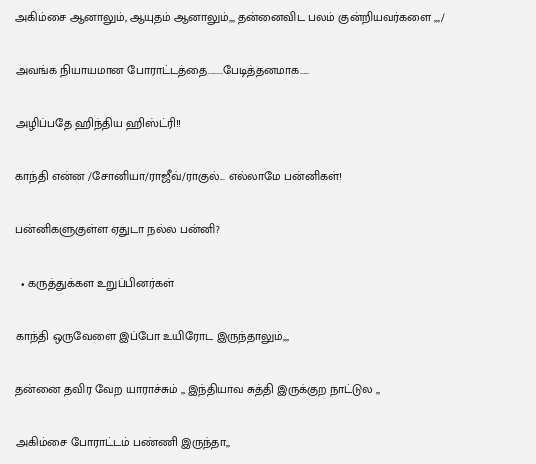அகிம்சை ஆனாலும், ஆயுதம் ஆனாலும்,,, தன்னைவிட பலம் குன்றியவர்களை ,,,/

அவங்க நியாயமான போராட்டத்தை........பேடித்தனமாக.....

அழிப்பதே ஹிந்திய ஹிஸ்ட்ரி!!

காந்தி என்ன /சோனியா/ராஜீவ்/ராகுல்... எல்லாமே பன்னிகள்!

பன்னிகளுகுள்ள ஏதுடா நல்ல பன்னி?

  • கருத்துக்கள உறுப்பினர்கள்

காந்தி ஒருவேளை இப்போ உயிரோட இருந்தாலும்,,,

தன்னை தவிர வேற யாராச்சும் ,, இந்தியாவ சுத்தி இருக்குற நாட்டுல ,,

அகிம்சை போராட்டம் பண்ணி இருந்தா,,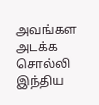அவங்கள அடக்க சொல்லி இந்திய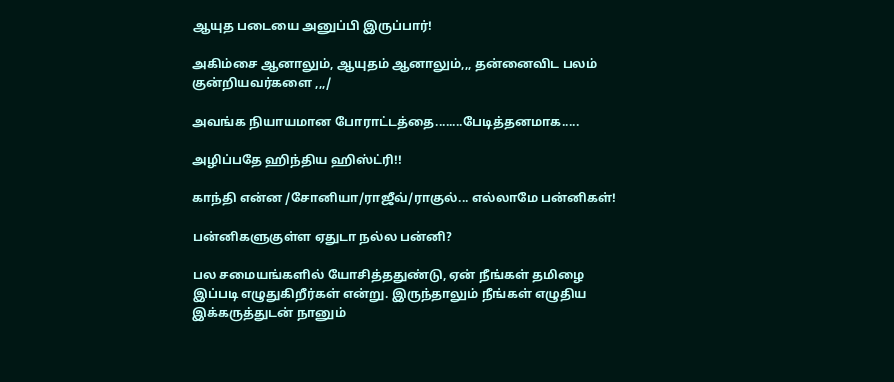ஆயுத படையை அனுப்பி இருப்பார்!

அகிம்சை ஆனாலும், ஆயுதம் ஆனாலும்,,, தன்னைவிட பலம் குன்றியவர்களை ,,,/

அவங்க நியாயமான போராட்டத்தை........பேடித்தனமாக.....

அழிப்பதே ஹிந்திய ஹிஸ்ட்ரி!!

காந்தி என்ன /சோனியா/ராஜீவ்/ராகுல்... எல்லாமே பன்னிகள்!

பன்னிகளுகுள்ள ஏதுடா நல்ல பன்னி?

பல சமையங்களில் யோசித்ததுண்டு, ஏன் நீங்கள் தமிழை இப்படி எழுதுகிறீர்கள் என்று. இருந்தாலும் நீங்கள் எழுதிய இக்கருத்துடன் நானும்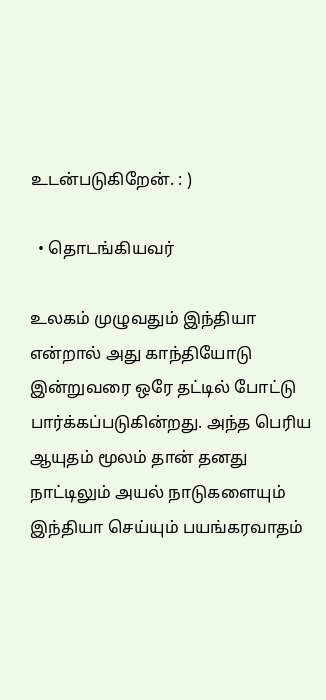உடன்படுகிறேன். : )

  • தொடங்கியவர்

உலகம் முழுவதும் இந்தியா என்றால் அது காந்தியோடு இன்றுவரை ஒரே தட்டில் போட்டு பார்க்கப்படுகின்றது. அந்த பெரிய ஆயுதம் மூலம் தான் தனது நாட்டிலும் அயல் நாடுகளையும் இந்தியா செய்யும் பயங்கரவாதம்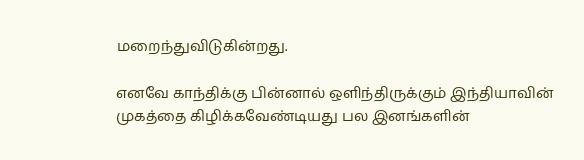மறைந்துவிடுகின்றது.

எனவே காந்திக்கு பின்னால் ஒளிந்திருக்கும் இந்தியாவின் முகத்தை கிழிக்கவேண்டியது பல இனங்களின்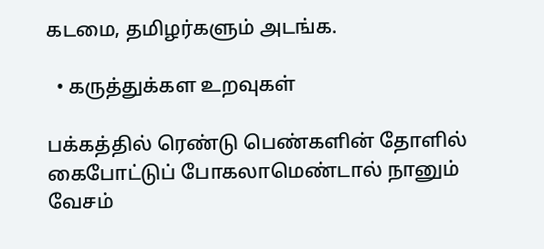கடமை, தமிழர்களும் அடங்க.

  • கருத்துக்கள உறவுகள்

பக்கத்தில் ரெண்டு பெண்களின் தோளில் கைபோட்டுப் போகலாமெண்டால் நானும் வேசம்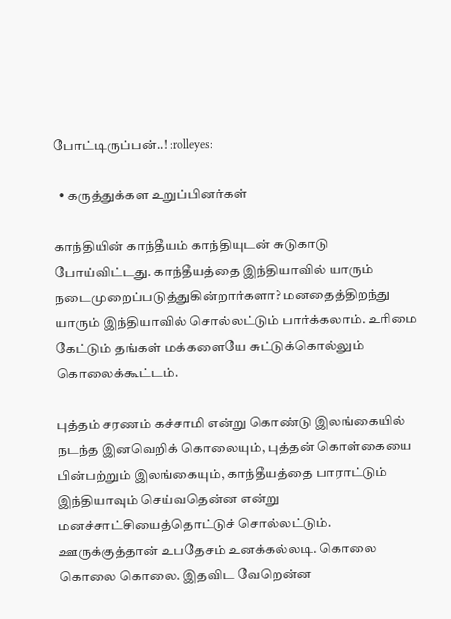போட்டிருப்பன்..! :rolleyes:

  • கருத்துக்கள உறுப்பினர்கள்

காந்தியின் காந்தீயம் காந்தியுடன் சுடுகாடு போய்விட்டது. காந்தீயத்தை இந்தியாவில் யாரும் நடைமுறைப்படுத்துகின்றார்களா? மனதைத்திறந்து யாரும் இந்தியாவில் சொல்லட்டும் பார்க்கலாம். உரிமை கேட்டும் தங்கள் மக்களையே சுட்டுக்கொல்லும் கொலைக்கூட்டம்.

புத்தம் சரணம் கச்சாமி என்று கொண்டு இலங்கையில் நடந்த இனவெறிக் கொலையும், புத்தன் கொள்கையை பின்பற்றும் இலங்கையும், காந்தீயத்தை பாராட்டும் இந்தியாவும் செய்வதென்ன என்று மனச்சாட்சியைத்தொட்டுச் சொல்லட்டும். ஊருக்குத்தான் உபதேசம் உனக்கல்லடி. கொலை கொலை கொலை. இதவிட வேறென்ன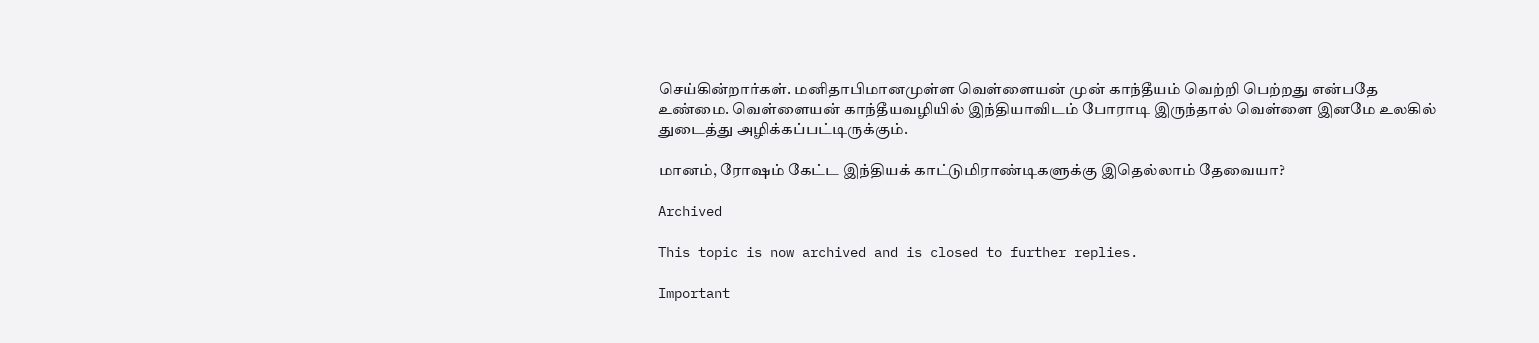செய்கின்றார்கள். மனிதாபிமானமுள்ள வெள்ளையன் முன் காந்தீயம் வெற்றி பெற்றது என்பதே உண்மை. வெள்ளையன் காந்தீயவழியில் இந்தியாவிடம் போராடி இருந்தால் வெள்ளை இனமே உலகில் துடைத்து அழிக்கப்பட்டிருக்கும்.

மானம், ரோஷம் கேட்ட இந்தியக் காட்டுமிராண்டிகளுக்கு இதெல்லாம் தேவையா?

Archived

This topic is now archived and is closed to further replies.

Important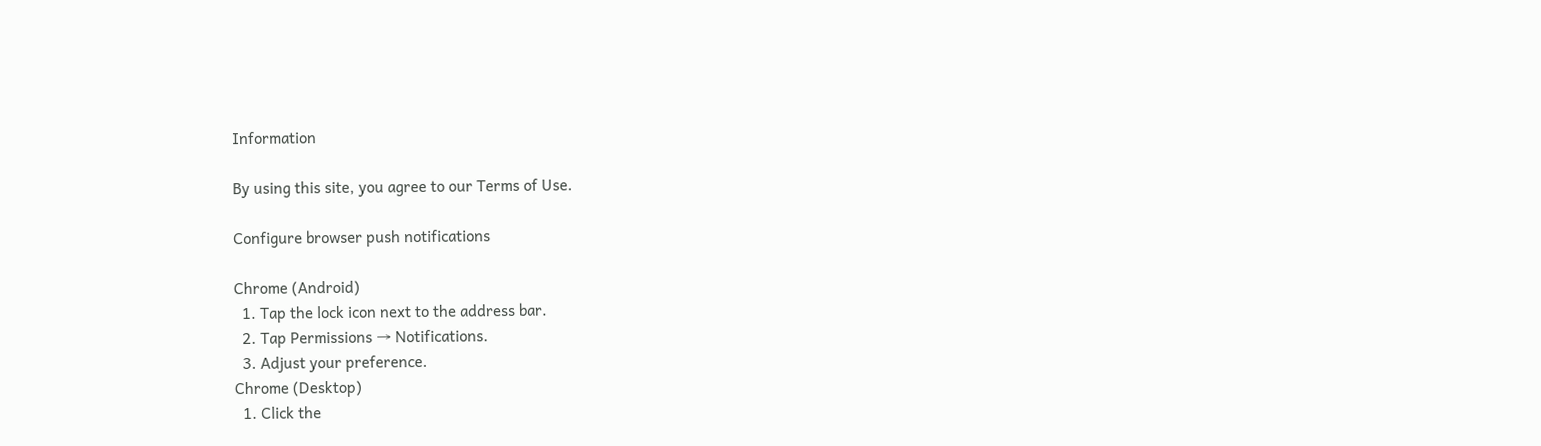Information

By using this site, you agree to our Terms of Use.

Configure browser push notifications

Chrome (Android)
  1. Tap the lock icon next to the address bar.
  2. Tap Permissions → Notifications.
  3. Adjust your preference.
Chrome (Desktop)
  1. Click the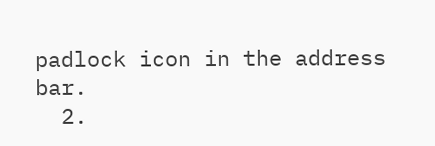padlock icon in the address bar.
  2.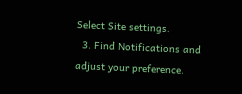Select Site settings.
  3. Find Notifications and adjust your preference.